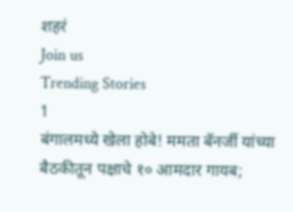शहरं
Join us
Trending Stories
1
बंगालमध्ये खेला होबे! ममता बॅनर्जी यांच्या बैठकीतून पक्षाचे १० आमदार गायब;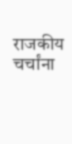राजकीय चर्चांना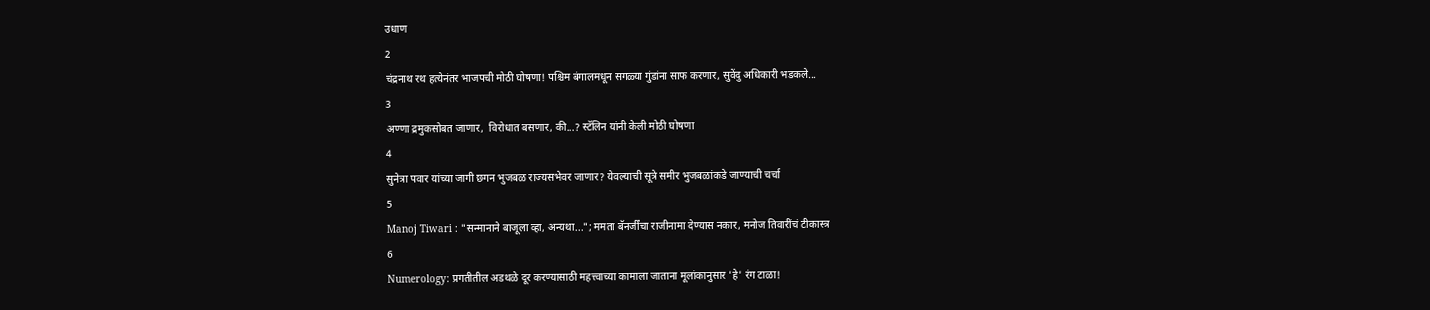उधाण
2
चंद्रनाथ रथ हत्येनंतर भाजपची मोठी घोषणा! पश्चिम बंगालमधून सगळ्या गुंडांना साफ करणार, सुवेंदु अधिकारी भडकले...
3
अण्णा द्रमुकसोबत जाणार,  विरोधात बसणार, की...? स्टॅलिन यांनी केली मोठी घोषणा
4
सुनेत्रा पवार यांच्या जागी छगन भुजबळ राज्यसभेवर जाणार? येवल्याची सूत्रे समीर भुजबळांकडे जाण्याची चर्चा
5
Manoj Tiwari : "सन्मानाने बाजूला व्हा, अन्यथा..."; ममता बॅनर्जींचा राजीनामा देण्यास नकार, मनोज तिवारींचं टीकास्त्र
6
Numerology: प्रगतीतील अडथळे दूर करण्यासाठी महत्त्वाच्या कामाला जाताना मूलांकानुसार 'हे' रंग टाळा!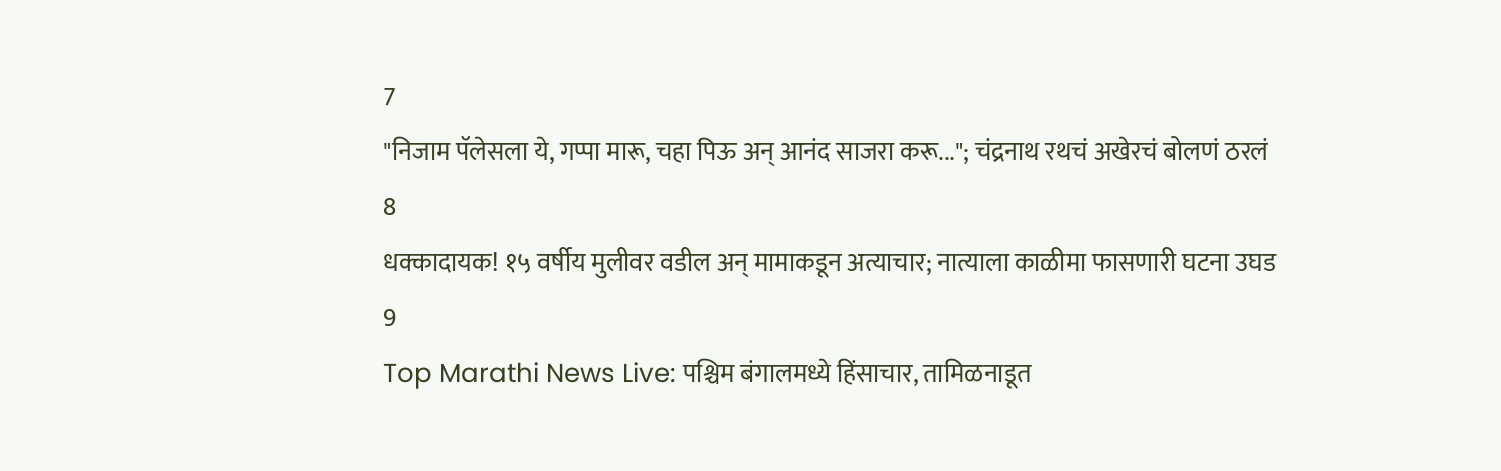7
"निजाम पॅलेसला ये, गप्पा मारू, चहा पिऊ अन् आनंद साजरा करू..."; चंद्रनाथ रथचं अखेरचं बोलणं ठरलं
8
धक्कादायक! १५ वर्षीय मुलीवर वडील अन् मामाकडून अत्याचार; नात्याला काळीमा फासणारी घटना उघड
9
Top Marathi News Live: पश्चिम बंगालमध्ये हिंसाचार, तामिळनाडूत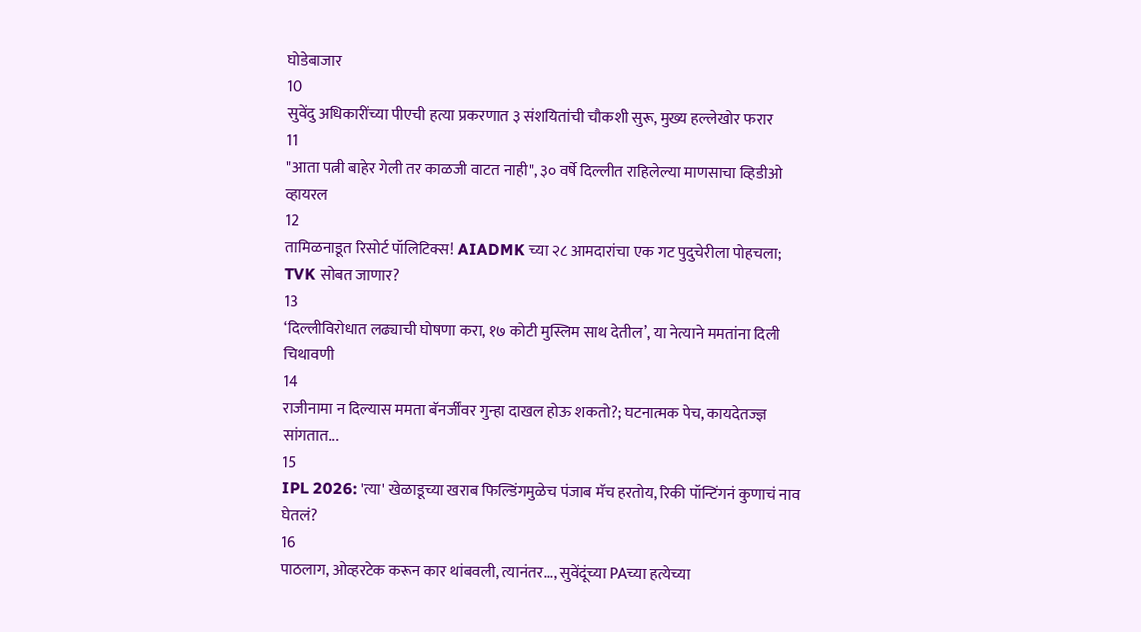घोडेबाजार
10
सुवेंदु अधिकारींच्या पीएची हत्या प्रकरणात ३ संशयितांची चौकशी सुरू, मुख्य हल्लेखोर फरार
11
"आता पत्नी बाहेर गेली तर काळजी वाटत नाही", ३० वर्षे दिल्लीत राहिलेल्या माणसाचा व्हिडीओ व्हायरल
12
तामिळनाडूत रिसोर्ट पॉलिटिक्स! AIADMK च्या २८ आमदारांचा एक गट पुदुचेरीला पोहचला; TVK सोबत जाणार?
13
‘दिल्लीविरोधात लढ्याची घोषणा करा, १७ कोटी मुस्लिम साथ देतील’, या नेत्याने ममतांना दिली चिथावणी
14
राजीनामा न दिल्यास ममता बॅनर्जींवर गुन्हा दाखल होऊ शकतो?; घटनात्मक पेच, कायदेतज्ज्ञ सांगतात...
15
IPL 2026: 'त्या' खेळाडूच्या खराब फिल्डिंगमुळेच पंजाब मॅच हरतोय, रिकी पॉन्टिंगनं कुणाचं नाव घेतलं?
16
पाठलाग, ओव्हरटेक करून कार थांबवली, त्यानंतर..., सुवेंदूंच्या PAच्या हत्येच्या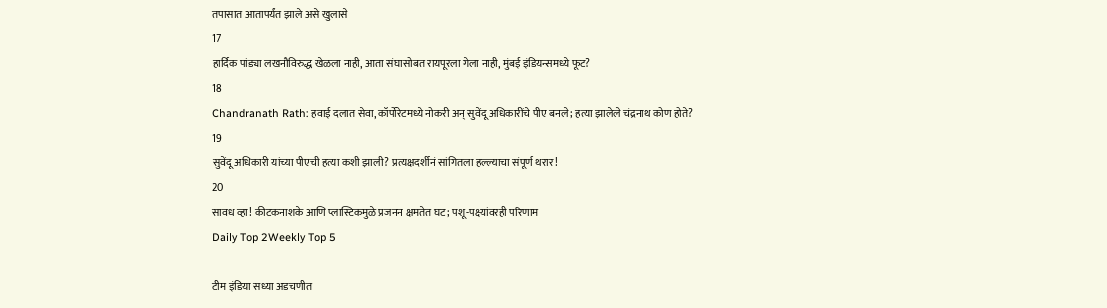तपासात आतापर्यंत झाले असे खुलासे
17
हार्दिक पांड्या लखनौविरुद्ध खेळला नाही, आता संघासोबत रायपूरला गेला नाही, मुंबई इंडियन्समध्ये फूट?
18
Chandranath Rath: हवाई दलात सेवा, कॉर्पोरेटमध्ये नोकरी अन् सुवेंदू अधिकारींचे पीए बनले; हत्या झालेले चंद्रनाथ कोण होते?
19
सुवेंदू अधिकारी यांच्या पीएची हत्या कशी झाली? प्रत्यक्षदर्शीनं सांगितला हल्ल्याचा संपूर्ण थरार!
20
सावध व्हा! कीटकनाशके आणि प्लास्टिकमुळे प्रजनन क्षमतेत घट; पशू-पक्ष्यांवरही परिणाम
Daily Top 2Weekly Top 5

टीम इंडिया सध्या अडचणीत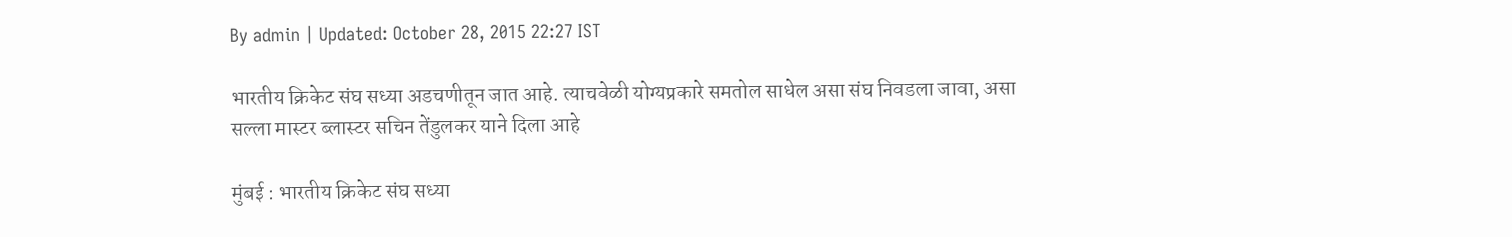By admin | Updated: October 28, 2015 22:27 IST

भारतीय क्रिकेट संघ सध्या अडचणीतून जात आहे. त्याचवेळी योग्यप्रकारे समतोल साधेल असा संघ निवडला जावा, असा सल्ला मास्टर ब्लास्टर सचिन तेंडुलकर याने दिला आहे

मुंबई : भारतीय क्रिकेट संघ सध्या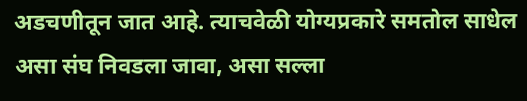अडचणीतून जात आहे. त्याचवेळी योग्यप्रकारे समतोल साधेल असा संघ निवडला जावा, असा सल्ला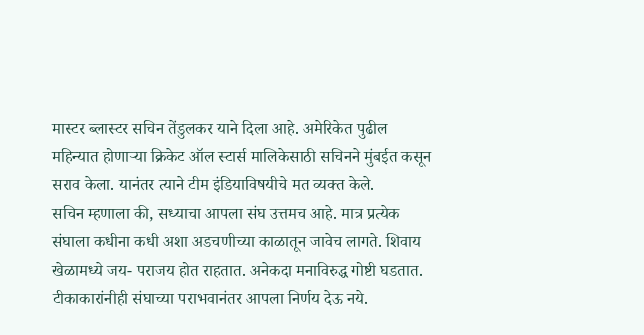मास्टर ब्लास्टर सचिन तेंडुलकर याने दिला आहे. अमेरिकेत पुढील महिन्यात होणाऱ्या क्रिकेट ऑल स्टार्स मालिकेसाठी सचिनने मुंबईत कसून सराव केला. यानंतर त्याने टीम इंडियाविषयीचे मत व्यक्त केले.
सचिन म्हणाला की, सध्याचा आपला संघ उत्तमच आहे. मात्र प्रत्येक संघाला कधीना कधी अशा अडचणीच्या काळातून जावेच लागते. शिवाय खेळामध्ये जय- पराजय होत राहतात. अनेकदा मनाविरुद्ध गोष्टी घडतात. टीकाकारांनीही संघाच्या पराभवानंतर आपला निर्णय देऊ नये.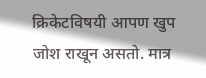क्रिकेटविषयी आपण खुप जोश राखून असतो. मात्र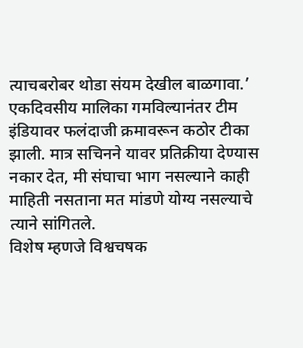त्याचबरोबर थोडा संयम देखील बाळगावा.’
एकदिवसीय मालिका गमविल्यानंतर टीम इंडियावर फलंदाजी क्रमावरून कठोर टीका झाली. मात्र सचिनने यावर प्रतिक्रीया देण्यास नकार देत, मी संघाचा भाग नसल्याने काही माहिती नसताना मत मांडणे योग्य नसल्याचे त्याने सांगितले.
विशेष म्हणजे विश्वचषक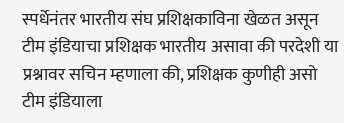स्पर्धेनंतर भारतीय संघ प्रशिक्षकाविना खेळत असून टीम इंडियाचा प्रशिक्षक भारतीय असावा की परदेशी या प्रश्नावर सचिन म्हणाला की, प्रशिक्षक कुणीही असो टीम इंडियाला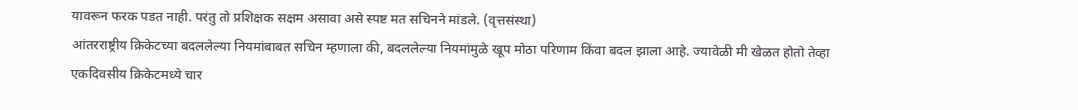यावरून फरक पडत नाही. परंतु तो प्रशिक्षक सक्षम असावा असे स्पष्ट मत सचिनने मांडले. (वृत्तसंस्था)
आंतरराष्ट्रीय क्रिकेटच्या बदललेल्या नियमांबाबत सचिन म्हणाला की, बदललेल्या नियमांमुळे खूप मोठा परिणाम किंवा बदल झाला आहे. ज्यावेळी मी खेळत होतो तेव्हा एकदिवसीय क्रिकेटमध्ये चार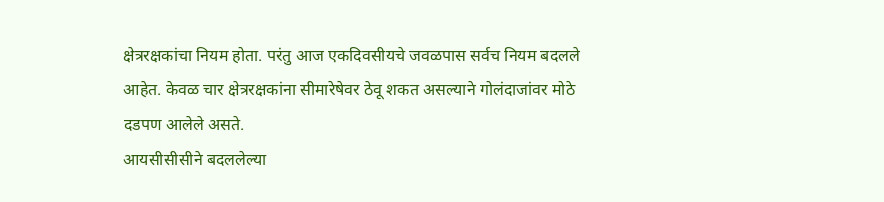क्षेत्ररक्षकांचा नियम होता. परंतु आज एकदिवसीयचे जवळपास सर्वच नियम बदलले आहेत. केवळ चार क्षेत्ररक्षकांना सीमारेषेवर ठेवू शकत असल्याने गोलंदाजांवर मोठे दडपण आलेले असते.
आयसीसीसीने बदललेल्या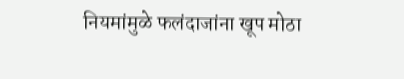नियमांमुळे फलंदाजांना खूप मोठा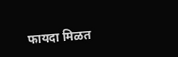फायदा मिळत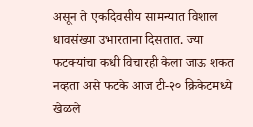असून ते एकदिवसीय सामन्यात विशाल धावसंख्या उभारताना दिसतात. ज्या फटक्यांचा कधी विचारही केला जाऊ शकत नव्हता असे फटके आज टी-२० क्रिकेटमध्ये खेळले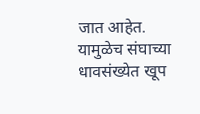जात आहेत. यामुळेच संघाच्या धावसंख्येत खूप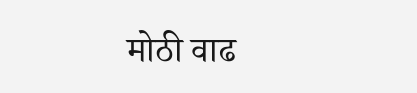मोठी वाढ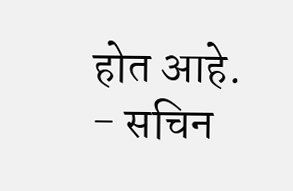होत आहे.
- सचिन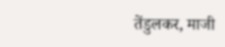तेंडुलकर, माजी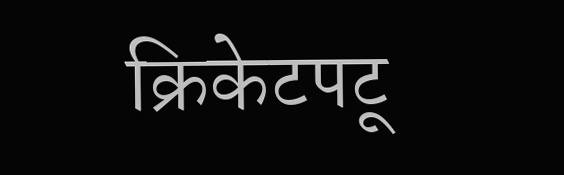क्रिकेटपटू